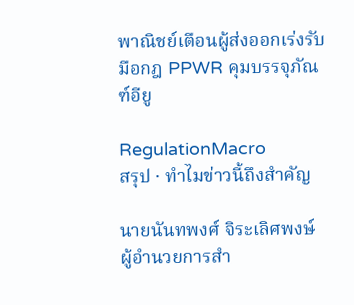พาณิชย์เตือนผู้ส่งออกเร่งรับมือกฎ PPWR คุมบรรจุภัณฑ์อียู

RegulationMacro
สรุป · ทำไมข่าวนี้ถึงสำคัญ

นายนันทพงศ์ จิระเลิศพงษ์ ผู้อำนวยการสำ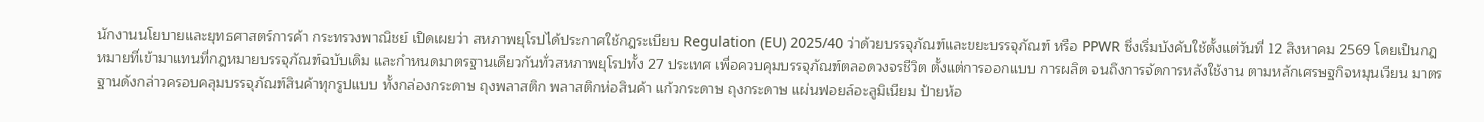นักงานนโยบายและยุทธศาสตร์การค้า กระทรวงพาณิชย์ เปิดเผยว่า สหภาพยุโรปได้ประกาศใช้กฎระเบียบ Regulation (EU) 2025/40 ว่าด้วยบรรจุภัณฑ์และขยะบรรจุภัณฑ์ หรือ PPWR ซึ่งเริ่มบังคับใช้ตั้งแต่วันที่ 12 สิงหาคม 2569 โดยเป็นกฎหมายที่เข้ามาแทนที่กฎหมายบรรจุภัณฑ์ฉบับเดิม และกำหนดมาตรฐานเดียวกันทั่วสหภาพยุโรปทั้ง 27 ประเทศ เพื่อควบคุมบรรจุภัณฑ์ตลอดวงจรชีวิต ตั้งแต่การออกแบบ การผลิต จนถึงการจัดการหลังใช้งาน ตามหลักเศรษฐกิจหมุนเวียน มาตรฐานดังกล่าวครอบคลุมบรรจุภัณฑ์สินค้าทุกรูปแบบ ทั้งกล่องกระดาษ ถุงพลาสติก พลาสติกห่อสินค้า แก้วกระดาษ ถุงกระดาษ แผ่นฟอยล์อะลูมิเนียม ป้ายห้อ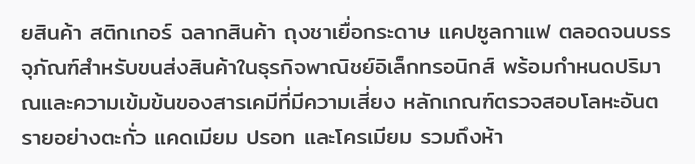ยสินค้า สติกเกอร์ ฉลากสินค้า ถุงชาเยื่อกระดาษ แคปซูลกาแฟ ตลอดจนบรรจุภัณฑ์สำหรับขนส่งสินค้าในธุรกิจพาณิชย์อิเล็กทรอนิกส์ พร้อมกำหนดปริมาณและความเข้มข้นของสารเคมีที่มีความเสี่ยง หลักเกณฑ์ตรวจสอบโลหะอันตรายอย่างตะกั่ว แคดเมียม ปรอท และโครเมียม รวมถึงห้า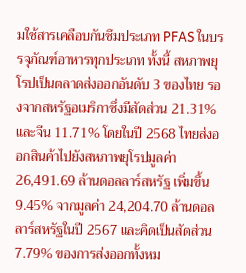มใช้สารเคลือบกันซึมประเภท PFAS ในบรรจุภัณฑ์อาหารทุกประเภท ทั้งนี้ สหภาพยุโรปเป็นตลาดส่งออกอันดับ 3 ของไทย รองจากสหรัฐอเมริกาซึ่งมีสัดส่วน 21.31% และจีน 11.71% โดยในปี 2568 ไทยส่งออกสินค้าไปยังสหภาพยุโรปมูลค่า 26,491.69 ล้านดอลลาร์สหรัฐ เพิ่มขึ้น 9.45% จากมูลค่า 24,204.70 ล้านดอลลาร์สหรัฐในปี 2567 และคิดเป็นสัดส่วน 7.79% ของการส่งออกทั้งหม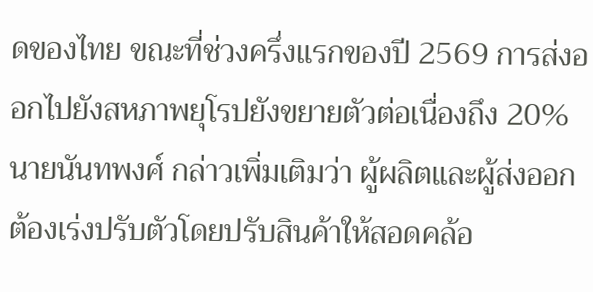ดของไทย ขณะที่ช่วงครึ่งแรกของปี 2569 การส่งออกไปยังสหภาพยุโรปยังขยายตัวต่อเนื่องถึง 20% นายนันทพงศ์ กล่าวเพิ่มเติมว่า ผู้ผลิตและผู้ส่งออกต้องเร่งปรับตัวโดยปรับสินค้าให้สอดคล้อ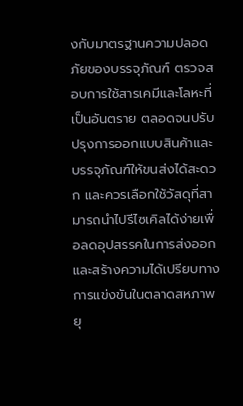งกับมาตรฐานความปลอดภัยของบรรจุภัณฑ์ ตรวจสอบการใช้สารเคมีและโลหะที่เป็นอันตราย ตลอดจนปรับปรุงการออกแบบสินค้าและบรรจุภัณฑ์ให้ขนส่งได้สะดวก และควรเลือกใช้วัสดุที่สามารถนำไปรีไซเคิลได้ง่ายเพื่อลดอุปสรรคในการส่งออกและสร้างความได้เปรียบทางการแข่งขันในตลาดสหภาพยุ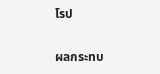โรป

ผลกระทบ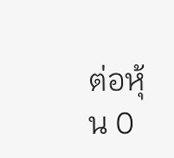ต่อหุ้น 0